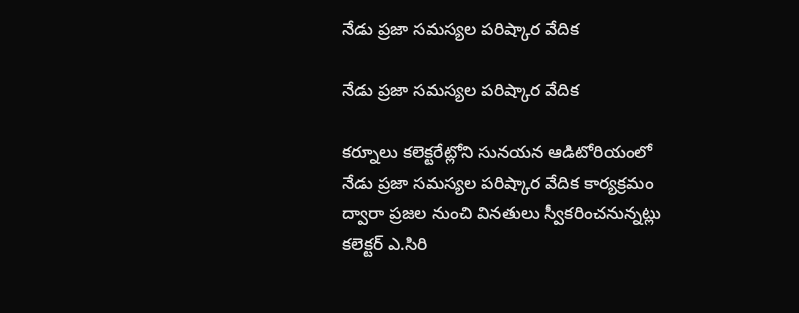నేడు ప్రజా సమస్యల పరిష్కార వేదిక

నేడు ప్రజా సమస్యల పరిష్కార వేదిక

కర్నూలు కలెక్టరేట్లోని సునయన ఆడిటోరియంలో నేడు ప్రజా సమస్యల పరిష్కార వేదిక కార్యక్రమం ద్వారా ప్రజల నుంచి వినతులు స్వీకరించనున్నట్లు కలెక్టర్ ఎ.సిరి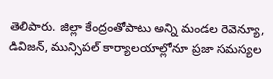తెలిపారు. జిల్లా కేంద్రంతోపాటు అన్ని మండల రెవెన్యూ, డివిజన్, మున్సిపల్ కార్యాలయాల్లోనూ ప్రజా సమస్యల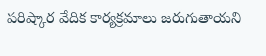పరిష్కార వేదిక కార్యక్రమాలు జరుగుతాయని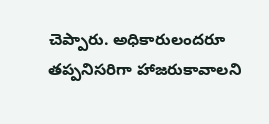చెప్పారు. అధికారులందరూ తప్పనిసరిగా హాజరుకావాలని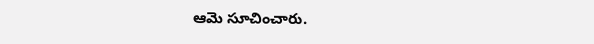ఆమె సూచించారు.